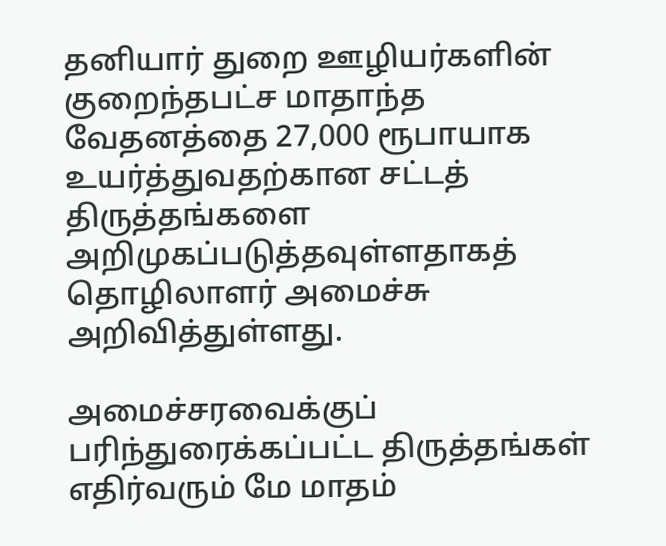தனியார் துறை ஊழியர்களின் குறைந்தபட்ச மாதாந்த வேதனத்தை 27,000 ரூபாயாக உயர்த்துவதற்கான சட்டத் திருத்தங்களை அறிமுகப்படுத்தவுள்ளதாகத் தொழிலாளர் அமைச்சு அறிவித்துள்ளது.

அமைச்சரவைக்குப் பரிந்துரைக்கப்பட்ட திருத்தங்கள் எதிர்வரும் மே மாதம்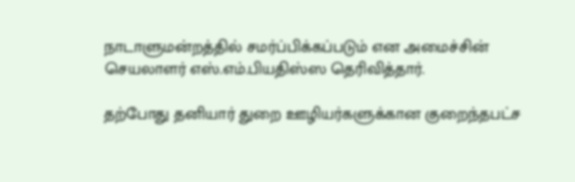நாடாளுமன்றத்தில் சமர்ப்பிக்கப்படும் என அமைச்சின் செயலாளர் எஸ்.எம்.பியதிஸ்ஸ தெரிவித்தார்.

தற்போது தனியார் துறை ஊழியர்களுக்கான குறைந்தபட்ச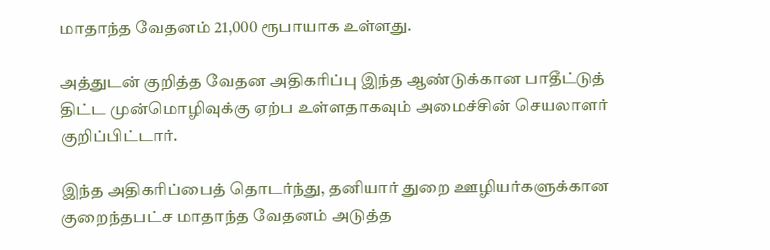மாதாந்த வேதனம் 21,000 ரூபாயாக உள்ளது.

அத்துடன் குறித்த வேதன அதிகரிப்பு இந்த ஆண்டுக்கான பாதீட்டுத் திட்ட முன்மொழிவுக்கு ஏற்ப உள்ளதாகவும் அமைச்சின் செயலாளர் குறிப்பிட்டார்.

இந்த அதிகரிப்பைத் தொடர்ந்து, தனியார் துறை ஊழியர்களுக்கான குறைந்தபட்ச மாதாந்த வேதனம் அடுத்த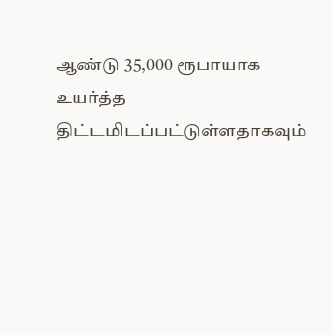ஆண்டு 35,000 ரூபாயாக உயர்த்த திட்டமிடப்பட்டுள்ளதாகவும்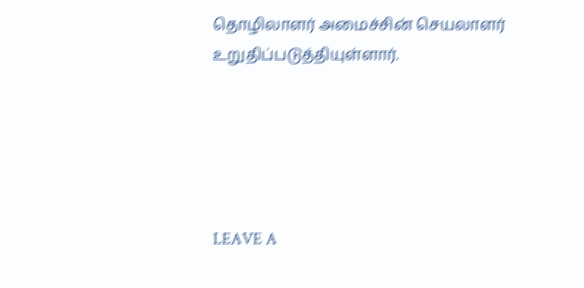தொழிலாளர் அமைச்சின் செயலாளர் உறுதிப்படுத்தியுள்ளார்.





LEAVE A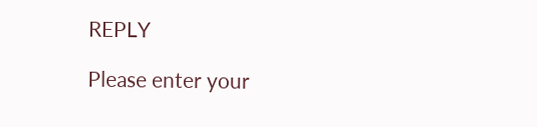REPLY

Please enter your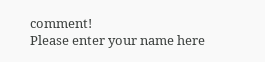comment!
Please enter your name here